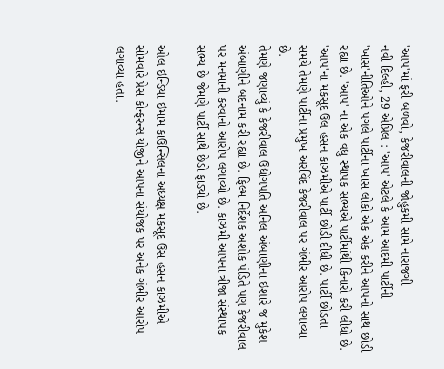'આપ'માં ફરી બળવો, કેજરીવાલની જોહુકમી સામે નારાજગી
નવી દિલ્હી, 29 એપ્રિલ : 'આપ' એટલે કે આમ આદમી પાર્ટીની 'ખાસ'નીતિઓને પગલે પાર્ટીના ખાસ લોકો એક એક કરીને આપનો સાથ છોડી રહ્યા છે. 'આપ' ના એક વધુ સ્થાપક સભ્યએ પાર્ટીમાંથી કિનારો કરી લીધો છે. 'આપ'ના મકસૂદ ઉલ હસન કાઝમીએ પાર્ટી છોડી દીધી છે. પાર્ટી છોડતા સમયે તેમણે પાર્ટીના પ્રમુખ અરવિંદ કેજરીવાલ પર ગંભીર આરોપ લગાવ્યા છે.
તેમણે જણાવ્યું કે કેજરીવાલ ઉદ્યોગપતિ અનિલ અંબાણીના ઇશારે જ મુકેશ અંબાણીને બદનામ કરી રહ્યા છે. ફિલ્મ નિર્દેશક અશોક પંડિતે પણ કેજરીવાલ પર મનમાની કરવાનો આરોપ લગાવ્યો છે. કાઝમી આપના ત્રીજા સંસ્થાપક સભ્ય છે જેમણે પાર્ટી સાથે છેડો ફાડ્યો છે.

ઓલ ઇન્ડિયા ઇમામ કાઉન્સિલના અધ્યક્ષ મકસૂદ ઉસ હસન કાઝમીએ સોમવારે પ્રેસ કોન્ફરન્સ યોજીને આપના સંયોજક પર અનેક ગંભીર આરોપ લગાવ્યા હતા.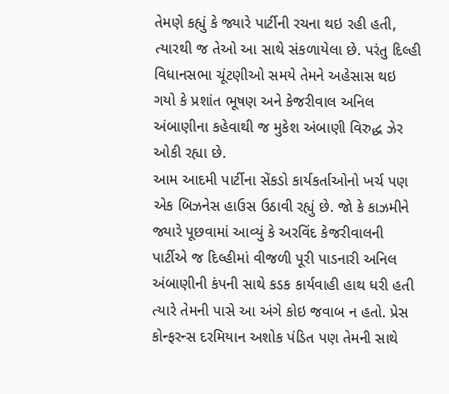તેમણે કહ્યું કે જ્યારે પાર્ટીની રચના થઇ રહી હતી, ત્યારથી જ તેઓ આ સાથે સંકળાયેલા છે. પરંતુ દિલ્હી વિધાનસભા ચૂંટણીઓ સમયે તેમને અહેસાસ થઇ ગયો કે પ્રશાંત ભૂષણ અને કેજરીવાલ અનિલ અંબાણીના કહેવાથી જ મુકેશ અંબાણી વિરુદ્ધ ઝેર ઓકી રહ્યા છે.
આમ આદમી પાર્ટીના સેંકડો કાર્યકર્તાઓનો ખર્ચ પણ એક બિઝનેસ હાઉસ ઉઠાવી રહ્યું છે. જો કે કાઝમીને જ્યારે પૂછવામાં આવ્યું કે અરવિંદ કેજરીવાલની પાર્ટીએ જ દિલ્હીમાં વીજળી પૂરી પાડનારી અનિલ અંબાણીની કંપની સાથે કડક કાર્યવાહી હાથ ધરી હતી ત્યારે તેમની પાસે આ અંગે કોઇ જવાબ ન હતો. પ્રેસ કોન્ફરન્સ દરમિયાન અશોક પંડિત પણ તેમની સાથે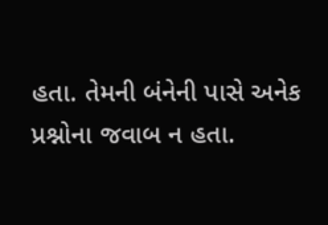હતા. તેમની બંનેની પાસે અનેક પ્રશ્નોના જવાબ ન હતા.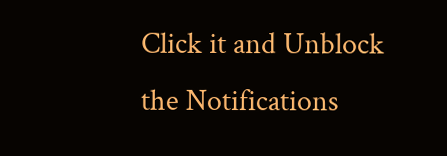Click it and Unblock the Notifications